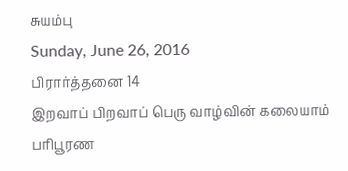சுயம்பு
Sunday, June 26, 2016
பிரார்த்தனை 14
இறவாப் பிறவாப் பெரு வாழ்வின் கலையாம் பரிபூரண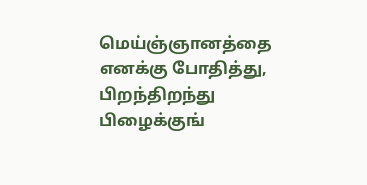மெய்ஞ்ஞானத்தை எனக்கு போதித்து, பிறந்திறந்து பிழைக்குங்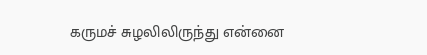கருமச் சுழலிலிருந்து என்னை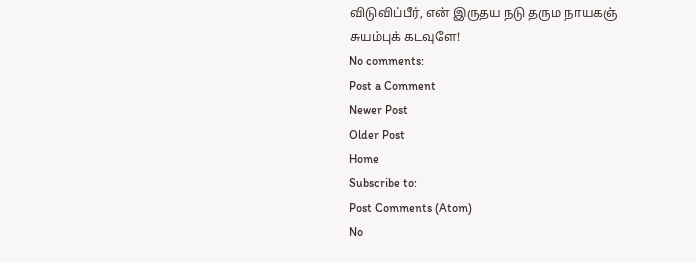விடுவிப்பீர், என் இருதய நடு தரும நாயகஞ் சுயம்புக் கடவுளே!
No comments:
Post a Comment
Newer Post
Older Post
Home
Subscribe to:
Post Comments (Atom)
No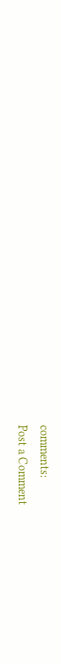comments:
Post a Comment